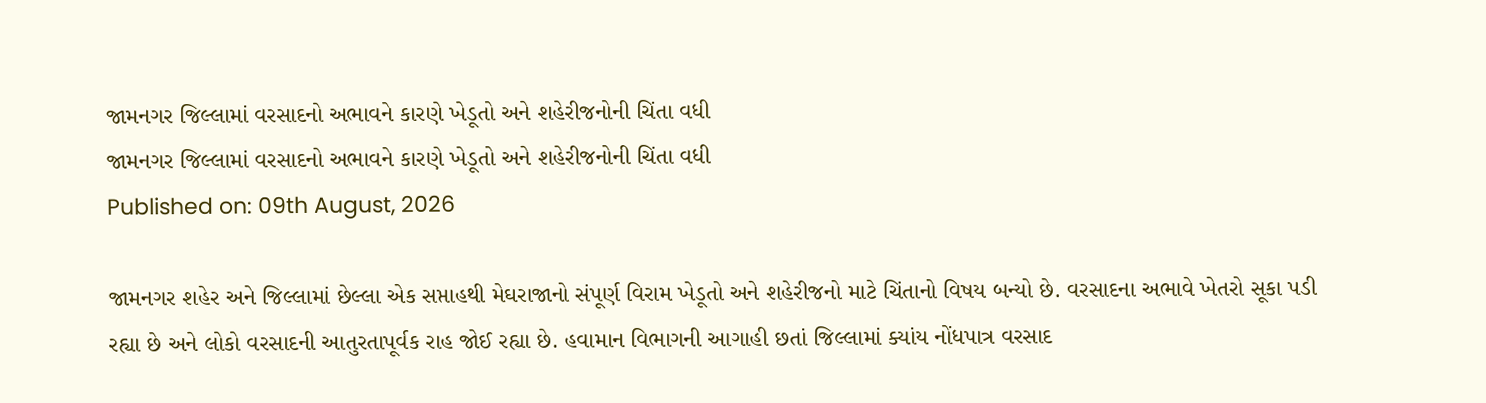જામનગર જિલ્લામાં વરસાદનો અભાવને કારણે ખેડૂતો અને શહેરીજનોની ચિંતા વધી
જામનગર જિલ્લામાં વરસાદનો અભાવને કારણે ખેડૂતો અને શહેરીજનોની ચિંતા વધી
Published on: 09th August, 2026

જામનગર શહેર અને જિલ્લામાં છેલ્લા એક સપ્તાહથી મેઘરાજાનો સંપૂર્ણ વિરામ ખેડૂતો અને શહેરીજનો માટે ચિંતાનો વિષય બન્યો છે. વરસાદના અભાવે ખેતરો સૂકા પડી રહ્યા છે અને લોકો વરસાદની આતુરતાપૂર્વક રાહ જોઈ રહ્યા છે. હવામાન વિભાગની આગાહી છતાં જિલ્લામાં ક્યાંય નોંધપાત્ર વરસાદ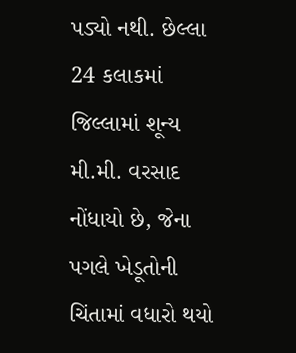પડ્યો નથી. છેલ્લા 24 કલાકમાં જિલ્લામાં શૂન્ય મી.મી. વરસાદ નોંધાયો છે, જેના પગલે ખેડૂતોની ચિંતામાં વધારો થયો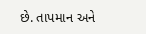છે. તાપમાન અને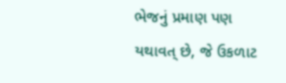ભેજનું પ્રમાણ પણ યથાવત્ છે, જે ઉકળાટ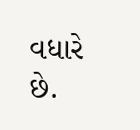વધારે છે.